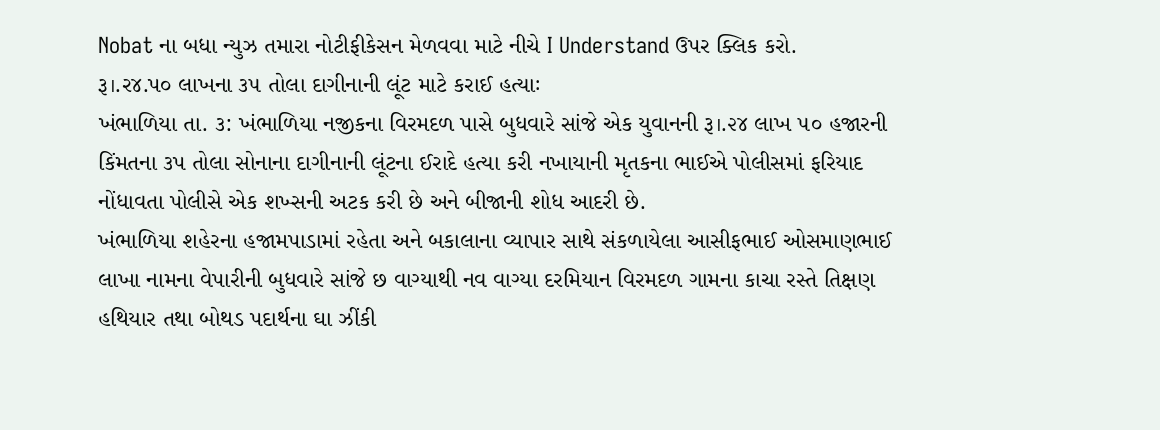Nobat ના બધા ન્યુઝ તમારા નોટીફીકેસન મેળવવા માટે નીચે I Understand ઉપર ક્લિક કરો.
રૂ।.ર૪.પ૦ લાખના ૩૫ તોલા દાગીનાની લૂંટ માટે કરાઈ હત્યાઃ
ખંભાળિયા તા. ૩: ખંભાળિયા નજીકના વિરમદળ પાસે બુધવારે સાંજે એક યુવાનની રૂ।.૨૪ લાખ ૫૦ હજારની કિંમતના ૩પ તોલા સોનાના દાગીનાની લૂંટના ઈરાદે હત્યા કરી નખાયાની મૃતકના ભાઈએ પોલીસમાં ફરિયાદ નોંધાવતા પોલીસે એક શખ્સની અટક કરી છે અને બીજાની શોધ આદરી છે.
ખંભાળિયા શહેરના હજામપાડામાં રહેતા અને બકાલાના વ્યાપાર સાથે સંકળાયેલા આસીફભાઈ ઓસમાણભાઈ લાખા નામના વેપારીની બુધવારે સાંજે છ વાગ્યાથી નવ વાગ્યા દરમિયાન વિરમદળ ગામના કાચા રસ્તે તિક્ષણ હથિયાર તથા બોથડ પદાર્થના ઘા ઝીંકી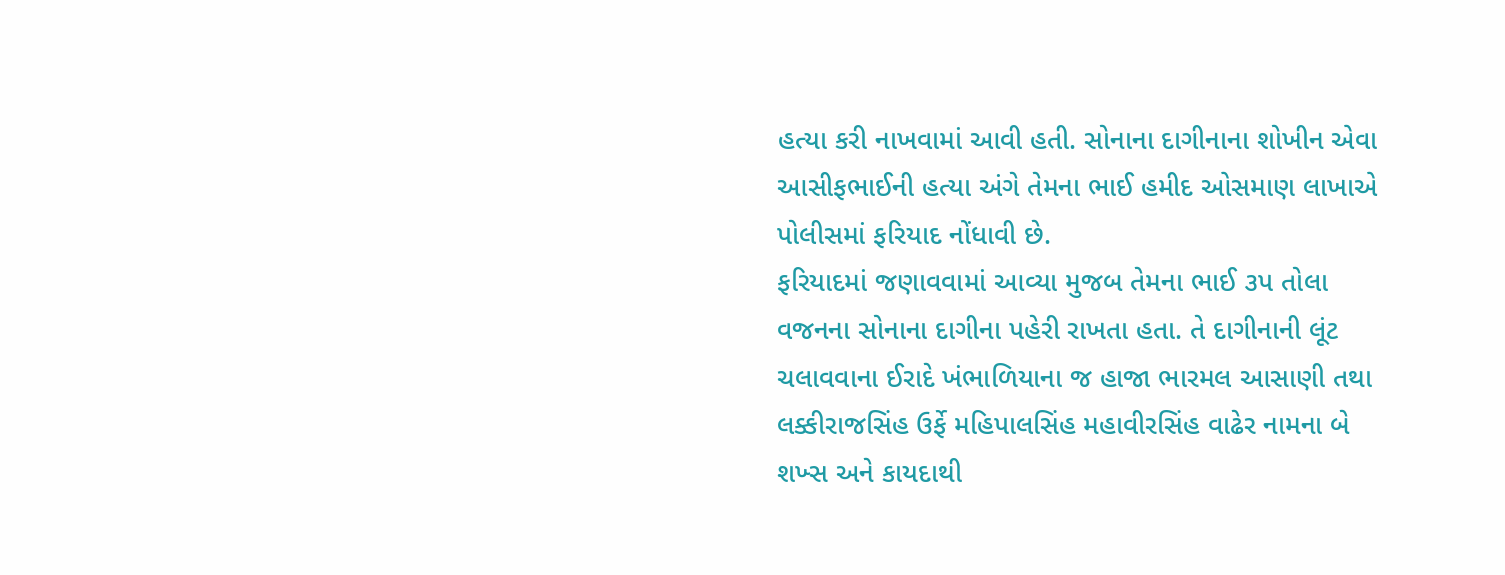હત્યા કરી નાખવામાં આવી હતી. સોનાના દાગીનાના શોખીન એવા આસીફભાઈની હત્યા અંગે તેમના ભાઈ હમીદ ઓસમાણ લાખાએ પોલીસમાં ફરિયાદ નોંધાવી છે.
ફરિયાદમાં જણાવવામાં આવ્યા મુજબ તેમના ભાઈ ૩પ તોલા વજનના સોનાના દાગીના પહેરી રાખતા હતા. તે દાગીનાની લૂંટ ચલાવવાના ઈરાદે ખંભાળિયાના જ હાજા ભારમલ આસાણી તથા લક્કીરાજસિંહ ઉર્ફે મહિપાલસિંહ મહાવીરસિંહ વાઢેર નામના બે શખ્સ અને કાયદાથી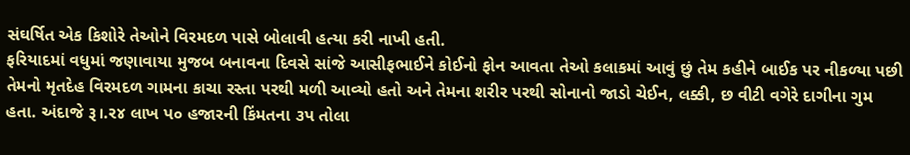સંઘર્ષિત એક કિશોરે તેઓને વિરમદળ પાસે બોલાવી હત્યા કરી નાખી હતી.
ફરિયાદમાં વધુમાં જણાવાયા મુજબ બનાવના દિવસે સાંજે આસીફભાઈને કોઈનો ફોન આવતા તેઓ કલાકમાં આવું છું તેમ કહીને બાઈક પર નીકળ્યા પછી તેમનો મૃતદેહ વિરમદળ ગામના કાચા રસ્તા પરથી મળી આવ્યો હતો અને તેમના શરીર પરથી સોનાનો જાડો ચેઈન, લક્કી, છ વીટી વગેરે દાગીના ગુમ હતા. અંદાજે રૂ।.ર૪ લાખ પ૦ હજારની કિંમતના ૩પ તોલા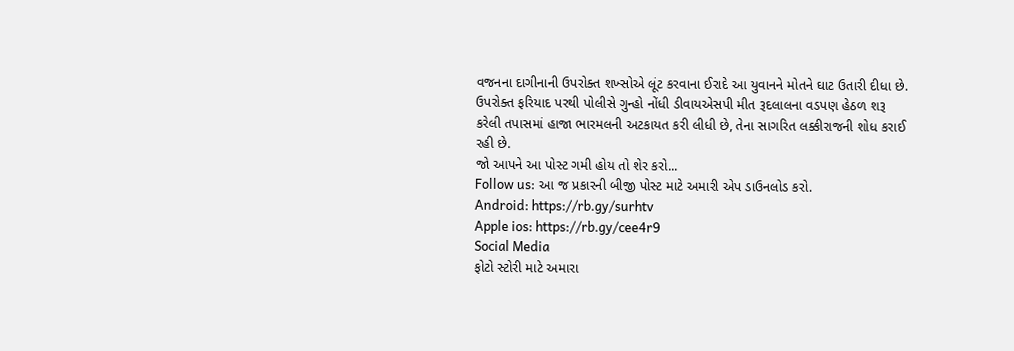વજનના દાગીનાની ઉપરોક્ત શખ્સોએ લૂંટ કરવાના ઈરાદે આ યુવાનને મોતને ઘાટ ઉતારી દીધા છે.
ઉપરોક્ત ફરિયાદ પરથી પોલીસે ગુન્હો નોંધી ડીવાયએસપી મીત રૂદલાલના વડપણ હેઠળ શરૂ કરેલી તપાસમાં હાજા ભારમલની અટકાયત કરી લીધી છે, તેના સાગરિત લક્કીરાજની શોધ કરાઈ રહી છે.
જો આપને આ પોસ્ટ ગમી હોય તો શેર કરો...
Follow us: આ જ પ્રકારની બીજી પોસ્ટ માટે અમારી એપ ડાઉનલોડ કરો.
Android: https://rb.gy/surhtv
Apple ios: https://rb.gy/cee4r9
Social Media
ફોટો સ્ટોરી માટે અમારા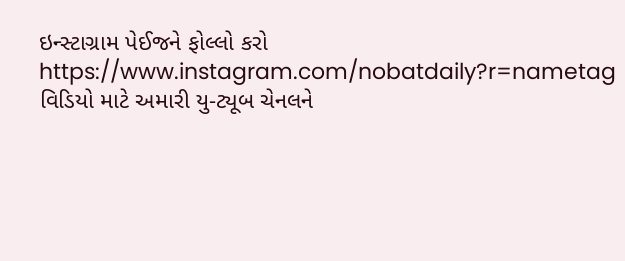ઇન્સ્ટાગ્રામ પેઈજને ફોલ્લો કરો
https://www.instagram.com/nobatdaily?r=nametag
વિડિયો માટે અમારી યુ-ટ્યૂબ ચેનલને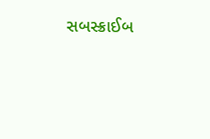સબસ્ક્રાઈબ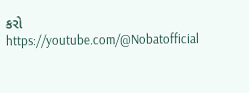કરો
https://youtube.com/@Nobatofficial